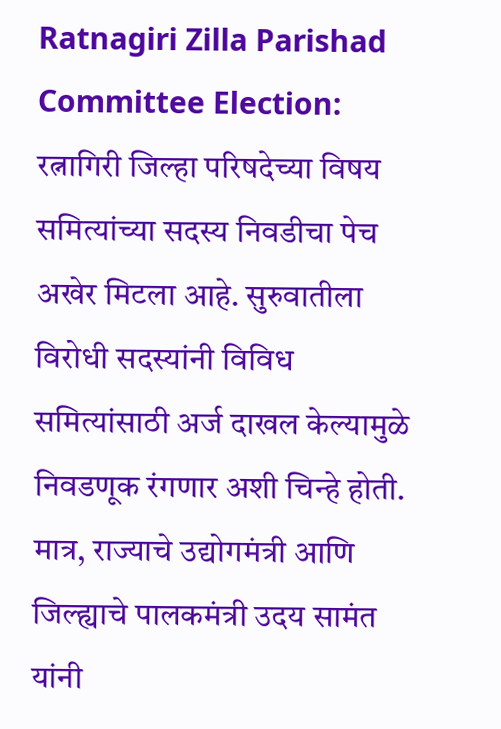Ratnagiri Zilla Parishad Committee Election: रत्नागिरी जिल्हा परिषदेच्या विषय समित्यांच्या सदस्य निवडीचा पेच अखेर मिटला आहे. सुरुवातीला विरोधी सदस्यांनी विविध समित्यांसाठी अर्ज दाखल केल्यामुळे निवडणूक रंगणार अशी चिन्हे होती. मात्र, राज्याचे उद्योगमंत्री आणि जिल्ह्याचे पालकमंत्री उदय सामंत यांनी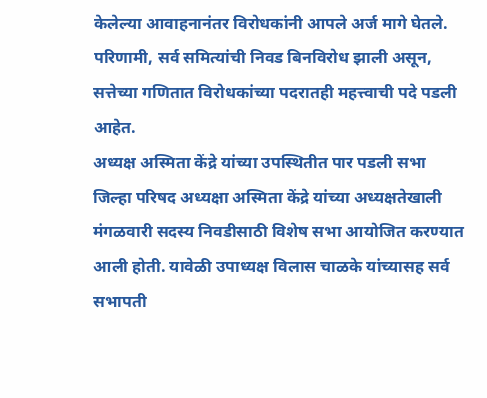केलेल्या आवाहनानंतर विरोधकांनी आपले अर्ज मागे घेतले. परिणामी, सर्व समित्यांची निवड बिनविरोध झाली असून, सत्तेच्या गणितात विरोधकांच्या पदरातही महत्त्वाची पदे पडली आहेत.
अध्यक्ष अस्मिता केंद्रे यांच्या उपस्थितीत पार पडली सभा
जिल्हा परिषद अध्यक्षा अस्मिता केंद्रे यांच्या अध्यक्षतेखाली मंगळवारी सदस्य निवडीसाठी विशेष सभा आयोजित करण्यात आली होती. यावेळी उपाध्यक्ष विलास चाळके यांच्यासह सर्व सभापती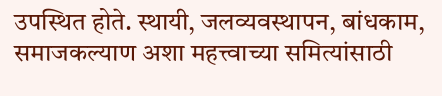उपस्थित होते. स्थायी, जलव्यवस्थापन, बांधकाम, समाजकल्याण अशा महत्त्वाच्या समित्यांसाठी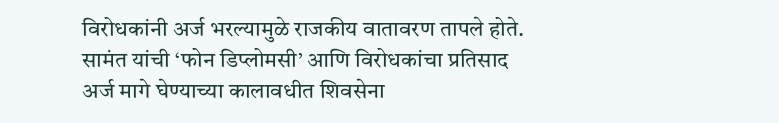विरोधकांनी अर्ज भरल्यामुळे राजकीय वातावरण तापले होते.
सामंत यांची ‘फोन डिप्लोमसी’ आणि विरोधकांचा प्रतिसाद
अर्ज मागे घेण्याच्या कालावधीत शिवसेना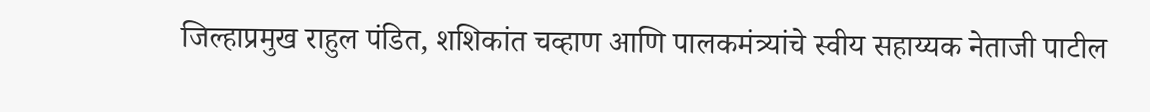जिल्हाप्रमुख राहुल पंडित, शशिकांत चव्हाण आणि पालकमंत्र्यांचे स्वीय सहाय्यक नेताजी पाटील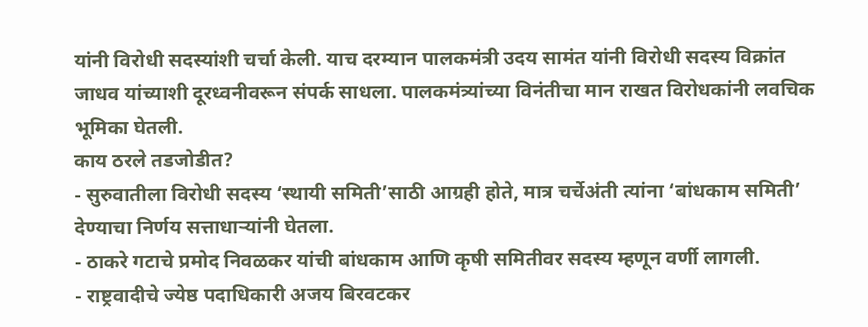यांनी विरोधी सदस्यांशी चर्चा केली. याच दरम्यान पालकमंत्री उदय सामंत यांनी विरोधी सदस्य विक्रांत जाधव यांच्याशी दूरध्वनीवरून संपर्क साधला. पालकमंत्र्यांच्या विनंतीचा मान राखत विरोधकांनी लवचिक भूमिका घेतली.
काय ठरले तडजोडीत?
- सुरुवातीला विरोधी सदस्य ‘स्थायी समिती’साठी आग्रही होते, मात्र चर्चेअंती त्यांना ‘बांधकाम समिती’ देण्याचा निर्णय सत्ताधाऱ्यांनी घेतला.
- ठाकरे गटाचे प्रमोद निवळकर यांची बांधकाम आणि कृषी समितीवर सदस्य म्हणून वर्णी लागली.
- राष्ट्रवादीचे ज्येष्ठ पदाधिकारी अजय बिरवटकर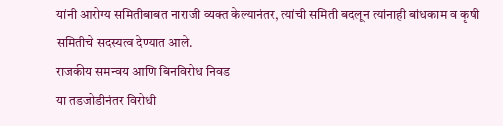यांनी आरोग्य समितीबाबत नाराजी व्यक्त केल्यानंतर, त्यांची समिती बदलून त्यांनाही बांधकाम व कृषी समितीचे सदस्यत्व देण्यात आले.
राजकीय समन्वय आणि बिनविरोध निवड
या तडजोडीनंतर विरोधी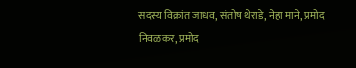सदस्य विक्रांत जाधव, संतोष थेराडे, नेहा माने, प्रमोद निवळकर, प्रमोद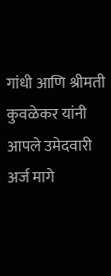गांधी आणि श्रीमती कुवळेकर यांनी आपले उमेदवारी अर्ज मागे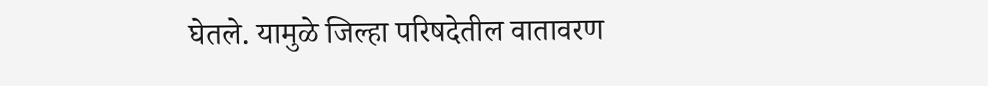घेतले. यामुळे जिल्हा परिषदेतील वातावरण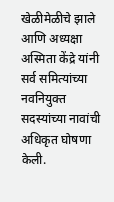खेळीमेळीचे झाले आणि अध्यक्षा अस्मिता केंद्रे यांनी सर्व समित्यांच्या नवनियुक्त सदस्यांच्या नावांची अधिकृत घोषणा केली.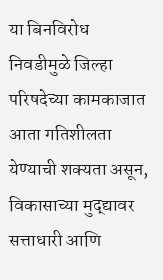या बिनविरोध निवडीमुळे जिल्हा परिषदेच्या कामकाजात आता गतिशीलता येण्याची शक्यता असून, विकासाच्या मुद्द्यावर सत्ताधारी आणि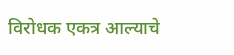विरोधक एकत्र आल्याचे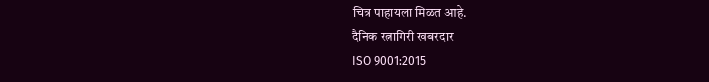चित्र पाहायला मिळत आहे.
दैनिक रत्नागिरी खबरदार
ISO 9001:2015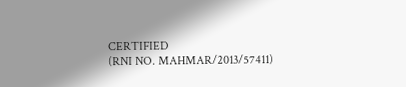CERTIFIED
(RNI NO. MAHMAR/2013/57411)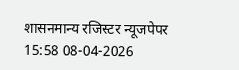शासनमान्य रजिस्टर न्यूजपेपर
15:58 08-04-2026